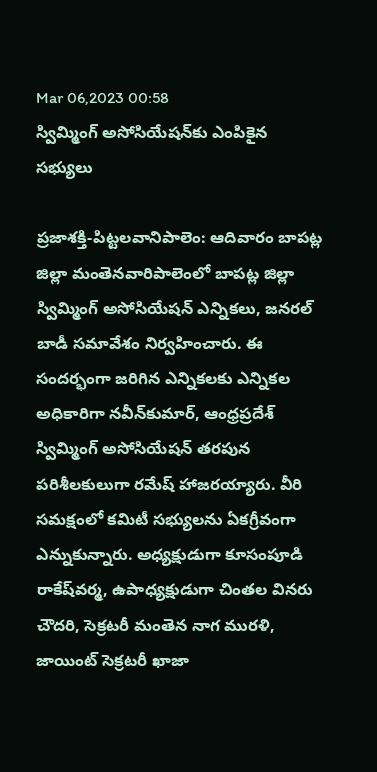Mar 06,2023 00:58
స్విమ్మింగ్‌ అసోసియేషన్‌కు ఎంపికైన సభ్యులు

ప్రజాశక్తి-పిట్టలవానిపాలెం: ఆదివారం బాపట్ల జిల్లా మంతెనవారిపాలెంలో బాపట్ల జిల్లా స్విమ్మింగ్‌ అసోసియేషన్‌ ఎన్నికలు, జనరల్‌ బాడీ సమావేశం నిర్వహించారు. ఈ సందర్భంగా జరిగిన ఎన్నికలకు ఎన్నికల అధికారిగా నవీన్‌కుమార్‌, ఆంధ్రప్రదేశ్‌ స్విమ్మింగ్‌ అసోసియేషన్‌ తరపున పరిశీలకులుగా రమేష్‌ హాజరయ్యారు. వీరి సమక్షంలో కమిటీ సభ్యులను ఏకగ్రీవంగా ఎన్నుకున్నారు. అధ్యక్షుడుగా కూసంపూడి రాకేష్‌వర్మ, ఉపాధ్యక్షుడుగా చింతల వినరు చౌదరి, సెక్రటరీ మంతెన నాగ మురళి, జాయింట్‌ సెక్రటరీ ఖాజా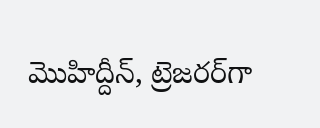మొహిద్దీన్‌, ట్రెజరర్‌గా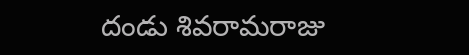దండు శివరామరాజు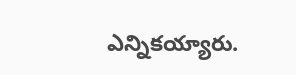ఎన్నికయ్యారు.